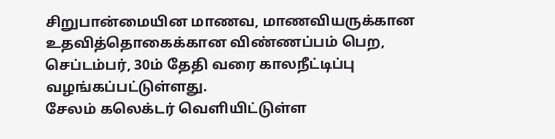சிறுபான்மையின மாணவ, மாணவியருக்கான உதவித்தொகைக்கான விண்ணப்பம் பெற, செப்டம்பர், 30ம் தேதி வரை காலநீட்டிப்பு வழங்கப்பட்டுள்ளது.
சேலம் கலெக்டர் வெளியிட்டுள்ள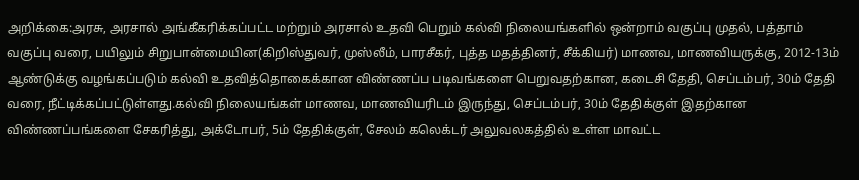அறிக்கை:அரசு, அரசால் அங்கீகரிக்கப்பட்ட மற்றும் அரசால் உதவி பெறும் கல்வி நிலையங்களில் ஒன்றாம் வகுப்பு முதல், பத்தாம் வகுப்பு வரை, பயிலும் சிறுபான்மையின(கிறிஸ்துவர், முஸ்லீம், பாரசீகர், புத்த மதத்தினர், சீக்கியர்) மாணவ, மாணவியருக்கு, 2012-13ம் ஆண்டுக்கு வழங்கப்படும் கல்வி உதவித்தொகைக்கான விண்ணப்ப படிவங்களை பெறுவதற்கான, கடைசி தேதி, செப்டம்பர், 30ம் தேதி வரை, நீட்டிக்கப்பட்டுள்ளது.கல்வி நிலையங்கள் மாணவ, மாணவியரிடம் இருந்து, செப்டம்பர், 30ம் தேதிக்குள் இதற்கான விண்ணப்பங்களை சேகரித்து, அக்டோபர், 5ம் தேதிக்குள், சேலம் கலெக்டர் அலுவலகத்தில் உள்ள மாவட்ட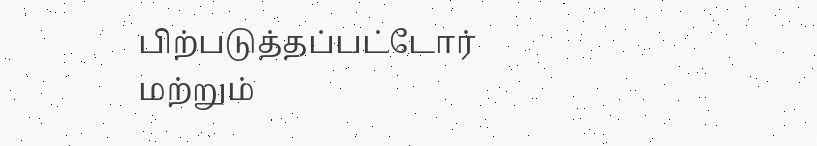பிற்படுத்தப்பட்டோர் மற்றும்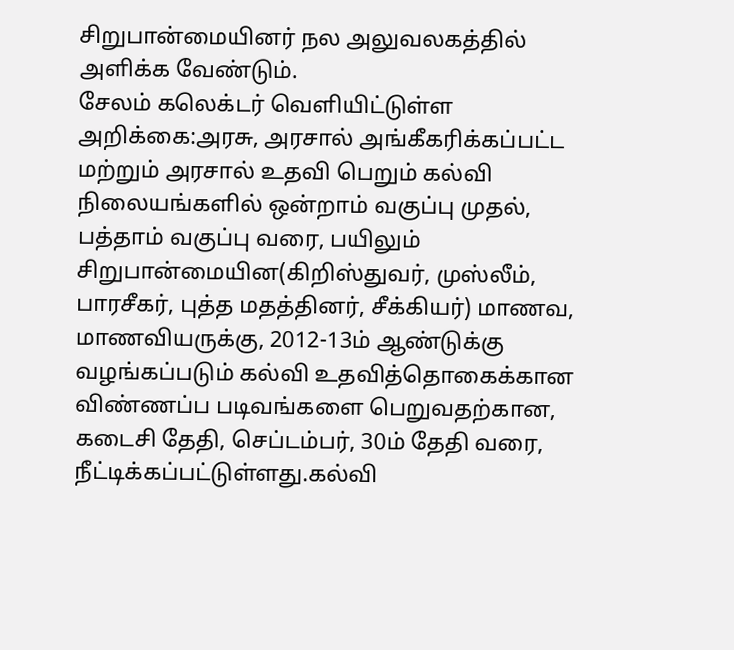சிறுபான்மையினர் நல அலுவலகத்தில் அளிக்க வேண்டும்.
சேலம் கலெக்டர் வெளியிட்டுள்ள அறிக்கை:அரசு, அரசால் அங்கீகரிக்கப்பட்ட மற்றும் அரசால் உதவி பெறும் கல்வி நிலையங்களில் ஒன்றாம் வகுப்பு முதல், பத்தாம் வகுப்பு வரை, பயிலும் சிறுபான்மையின(கிறிஸ்துவர், முஸ்லீம், பாரசீகர், புத்த மதத்தினர், சீக்கியர்) மாணவ, மாணவியருக்கு, 2012-13ம் ஆண்டுக்கு வழங்கப்படும் கல்வி உதவித்தொகைக்கான விண்ணப்ப படிவங்களை பெறுவதற்கான, கடைசி தேதி, செப்டம்பர், 30ம் தேதி வரை, நீட்டிக்கப்பட்டுள்ளது.கல்வி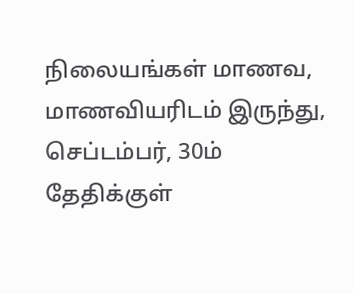நிலையங்கள் மாணவ, மாணவியரிடம் இருந்து, செப்டம்பர், 30ம் தேதிக்குள்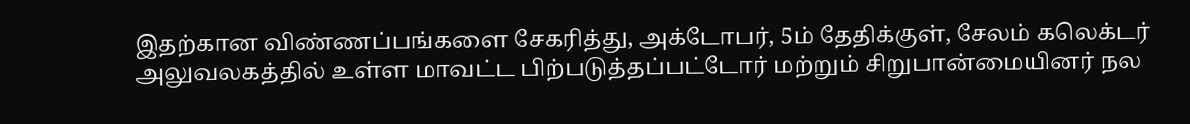இதற்கான விண்ணப்பங்களை சேகரித்து, அக்டோபர், 5ம் தேதிக்குள், சேலம் கலெக்டர் அலுவலகத்தில் உள்ள மாவட்ட பிற்படுத்தப்பட்டோர் மற்றும் சிறுபான்மையினர் நல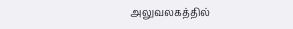அலுவலகத்தில்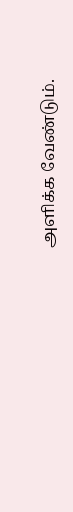அளிக்க வேண்டும்.